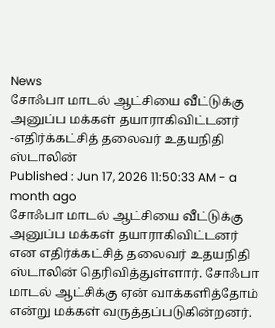News
சோஃபா மாடல் ஆட்சியை வீட்டுக்கு அனுப்ப மக்கள் தயாராகிவிட்டனர் -எதிர்க்கட்சித் தலைவர் உதயநிதி ஸ்டாலின்
Published : Jun 17, 2026 11:50:33 AM - a month ago
சோஃபா மாடல் ஆட்சியை வீட்டுக்கு அனுப்ப மக்கள் தயாராகிவிட்டனர் என எதிர்க்கட்சித் தலைவர் உதயநிதி ஸ்டாலின் தெரிவித்துள்ளார். சோஃபா மாடல் ஆட்சிக்கு ஏன் வாக்களித்தோம் என்று மக்கள் வருத்தப்படுகின்றனர்.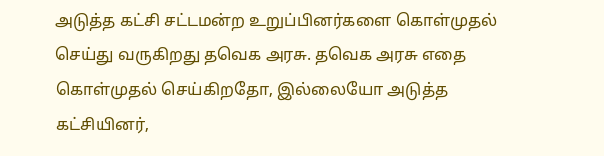அடுத்த கட்சி சட்டமன்ற உறுப்பினர்களை கொள்முதல் செய்து வருகிறது தவெக அரசு. தவெக அரசு எதை கொள்முதல் செய்கிறதோ, இல்லையோ அடுத்த கட்சியினர்,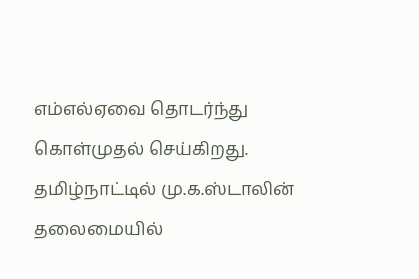எம்எல்ஏவை தொடர்ந்து கொள்முதல் செய்கிறது. தமிழ்நாட்டில் மு.க.ஸ்டாலின் தலைமையில்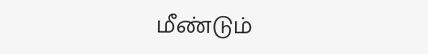மீண்டும்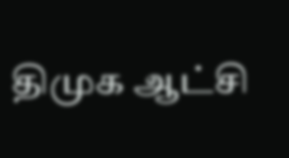திமுக ஆட்சி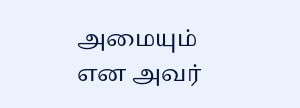அமையும் என அவர்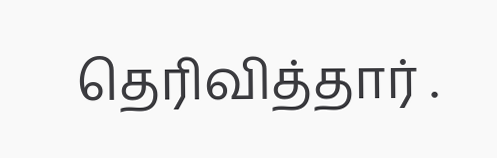தெரிவித்தார் .